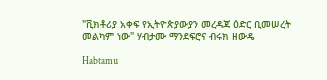"ቪክቶሪያ አቀፍ የኢትዮጵያውያን መረዳጃ ዕድር ቢመሠረት መልካም ነው" ሃብታሙ ማንደፍሮና ብሩክ ዘውዴ

Habtamu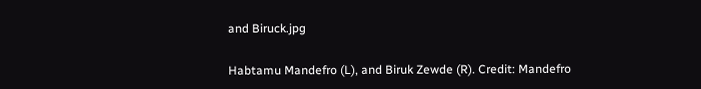and Biruck.jpg

Habtamu Mandefro (L), and Biruk Zewde (R). Credit: Mandefro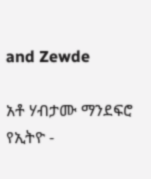and Zewde

አቶ ሃብታሙ ማንደፍሮ የኢትዮ -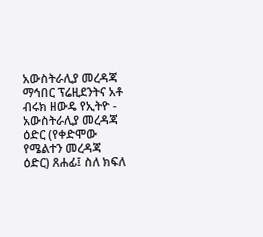አውስትራሊያ መረዳጃ ማኅበር ፕሬዚደንትና አቶ ብሩክ ዘውዴ የኢትዮ - አውስትራሊያ መረዳጃ ዕድር (የቀድሞው የሜልተን መረዳጃ ዕድር) ጸሐፊ፤ ስለ ክፍለ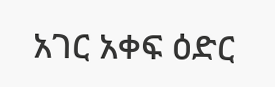አገር አቀፍ ዕድር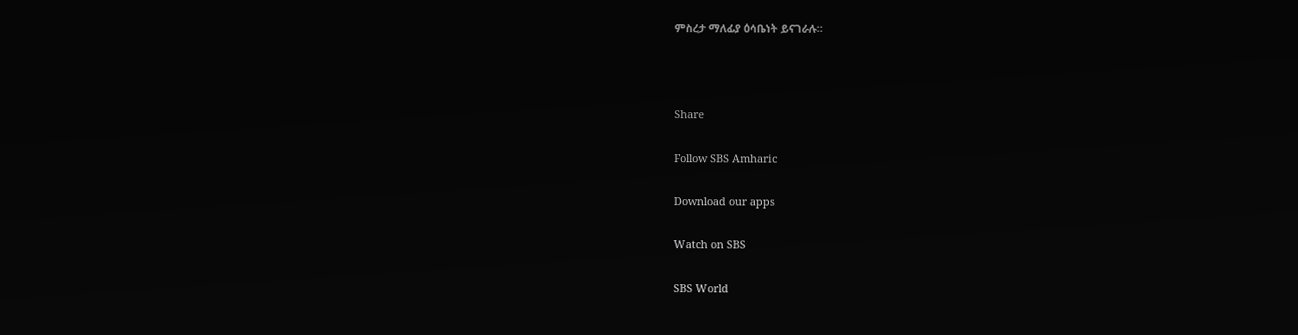ምስረታ ማለፊያ ዕሳቤነት ይናገራሉ።



Share

Follow SBS Amharic

Download our apps

Watch on SBS

SBS World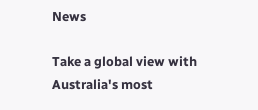News

Take a global view with Australia's most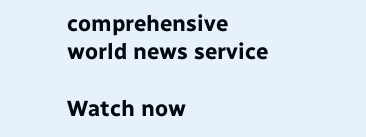comprehensive world news service

Watch now